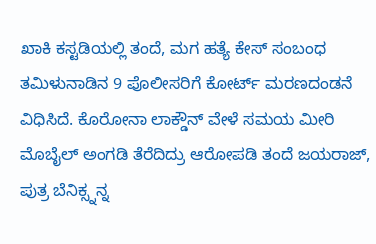ಖಾಕಿ ಕಸ್ಟಡಿಯಲ್ಲಿ ತಂದೆ, ಮಗ ಹತ್ಯೆ ಕೇಸ್ ಸಂಬಂಧ ತಮಿಳುನಾಡಿನ 9 ಪೊಲೀಸರಿಗೆ ಕೋರ್ಟ್ ಮರಣದಂಡನೆ ವಿಧಿಸಿದೆ. ಕೊರೋನಾ ಲಾಕ್ಡೌನ್ ವೇಳೆ ಸಮಯ ಮೀರಿ ಮೊಬೈಲ್ ಅಂಗಡಿ ತೆರೆದಿದ್ರು ಆರೋಪಡಿ ತಂದೆ ಜಯರಾಜ್, ಪುತ್ರ ಬೆನಿಕ್ಸ್ನನ್ನ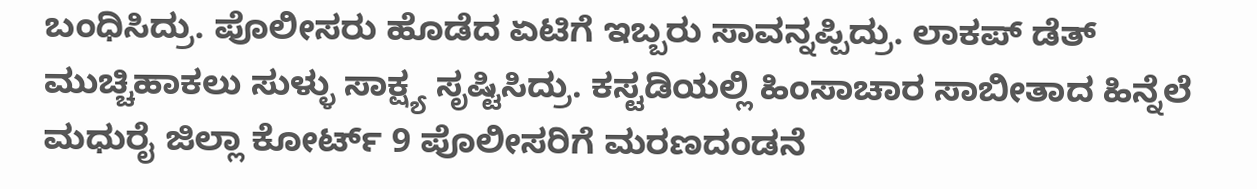ಬಂಧಿಸಿದ್ರು. ಪೊಲೀಸರು ಹೊಡೆದ ಏಟಿಗೆ ಇಬ್ಬರು ಸಾವನ್ನಪ್ಪಿದ್ರು. ಲಾಕಪ್ ಡೆತ್ ಮುಚ್ಚಿಹಾಕಲು ಸುಳ್ಳು ಸಾಕ್ಷ್ಯ ಸೃಷ್ಟಿಸಿದ್ರು. ಕಸ್ಟಡಿಯಲ್ಲಿ ಹಿಂಸಾಚಾರ ಸಾಬೀತಾದ ಹಿನ್ನೆಲೆ ಮಧುರೈ ಜಿಲ್ಲಾ ಕೋರ್ಟ್ 9 ಪೊಲೀಸರಿಗೆ ಮರಣದಂಡನೆ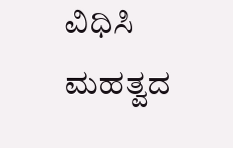ವಿಧಿಸಿ ಮಹತ್ವದ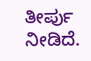ತೀರ್ಪು ನೀಡಿದೆ.